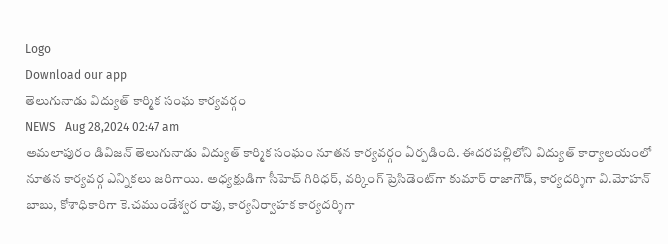Logo
Download our app
తెలుగునాడు విద్యుత్ కార్మిక సంఘ కార్యవర్గం
NEWS   Aug 28,2024 02:47 am
అమలాపురం డివిజన్ తెలుగునాడు విద్యుత్ కార్మిక సంఘం నూతన కార్యవర్గం ఏర్పడింది. ఈదరపల్లిలోని విద్యుత్ కార్యాలయంలో నూతన కార్యవర్గ ఎన్నికలు జరిగాయి. అధ్యక్షుడిగా సీహెచ్ గిరిధర్, వర్కింగ్ ప్రెసిడెంట్‌గా కుమార్ రాజాగౌడ్, కార్యదర్శిగా వి.మోహన్ బాబు, కోశాధికారిగా కె.చముండేశ్వర రావు, కార్యనిర్వాహక కార్యదర్శిగా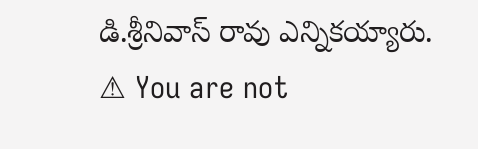డి.శ్రీనివాస్ రావు ఎన్నికయ్యారు.
⚠ You are not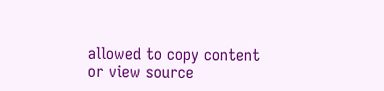allowed to copy content or view source